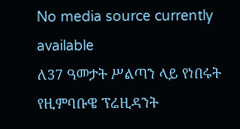No media source currently available
ለ37 ዓመታት ሥልጣን ላይ የነበሩት የዚምባቡዌ ፕሬዚዳንት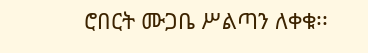ሮበርት ሙጋቤ ሥልጣን ለቀቁ፡፡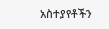አስተያየቶችን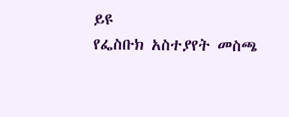ይዩ
የፌስቡክ አስተያየት መስጫ